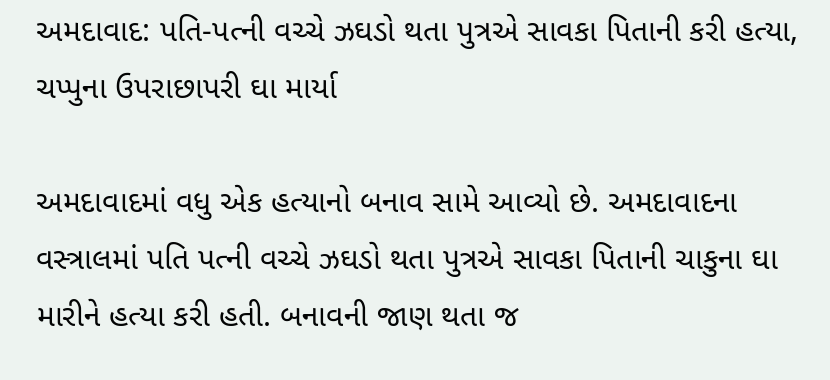અમદાવાદ: પતિ-પત્ની વચ્ચે ઝઘડો થતા પુત્રએ સાવકા પિતાની કરી હત્યા, ચપ્પુના ઉપરાછાપરી ઘા માર્યા

અમદાવાદમાં વધુ એક હત્યાનો બનાવ સામે આવ્યો છે. અમદાવાદના વસ્ત્રાલમાં પતિ પત્ની વચ્ચે ઝઘડો થતા પુત્રએ સાવકા પિતાની ચાકુના ઘા મારીને હત્યા કરી હતી. બનાવની જાણ થતા જ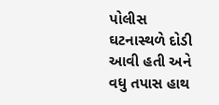પોલીસ ઘટનાસ્થળે દોડી આવી હતી અને વધુ તપાસ હાથ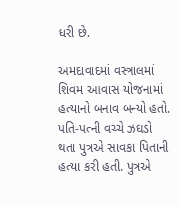ધરી છે.

અમદાવાદમાં વસ્ત્રાલમાં શિવમ આવાસ યોજનામાં હત્યાનો બનાવ બન્યો હતો. પતિ-પત્ની વચ્ચે ઝઘડો થતા પુત્રએ સાવકા પિતાની હત્યા કરી હતી. પુત્રએ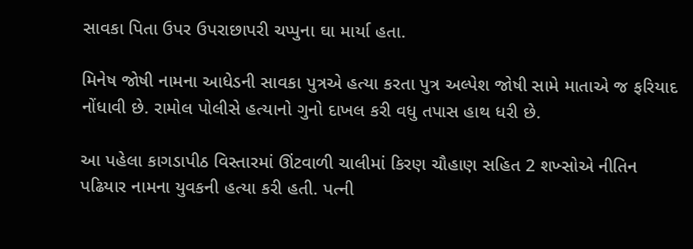સાવકા પિતા ઉપર ઉપરાછાપરી ચપ્પુના ઘા માર્યા હતા.

મિનેષ જોષી નામના આધેડની સાવકા પુત્રએ હત્યા કરતા પુત્ર અલ્પેશ જોષી સામે માતાએ જ ફરિયાદ નોંધાવી છે. રામોલ પોલીસે હત્યાનો ગુનો દાખલ કરી વધુ તપાસ હાથ ધરી છે.

આ પહેલા કાગડાપીઠ વિસ્તારમાં ઊંટવાળી ચાલીમાં કિરણ ચૌહાણ સહિત 2 શખ્સોએ નીતિન પઢિયાર નામના યુવકની હત્યા કરી હતી. પત્ની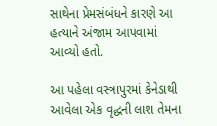સાથેના પ્રેમસંબંધને કારણે આ હત્યાને અંજામ આપવામાં આવ્યો હતો.

આ પહેલા વસ્ત્રાપુરમાં કેનેડાથી આવેલા એક વૃદ્ધની લાશ તેમના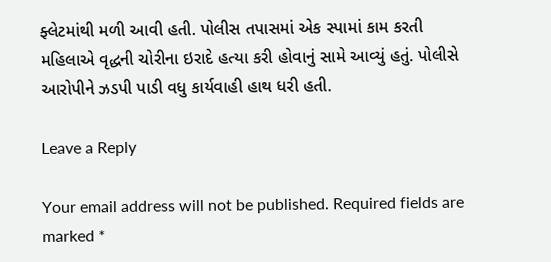ફ્લેટમાંથી મળી આવી હતી. પોલીસ તપાસમાં એક સ્પામાં કામ કરતી મહિલાએ વૃદ્ધની ચોરીના ઇરાદે હત્યા કરી હોવાનું સામે આવ્યું હતું. પોલીસે આરોપીને ઝડપી પાડી વધુ કાર્યવાહી હાથ ધરી હતી.

Leave a Reply

Your email address will not be published. Required fields are marked *